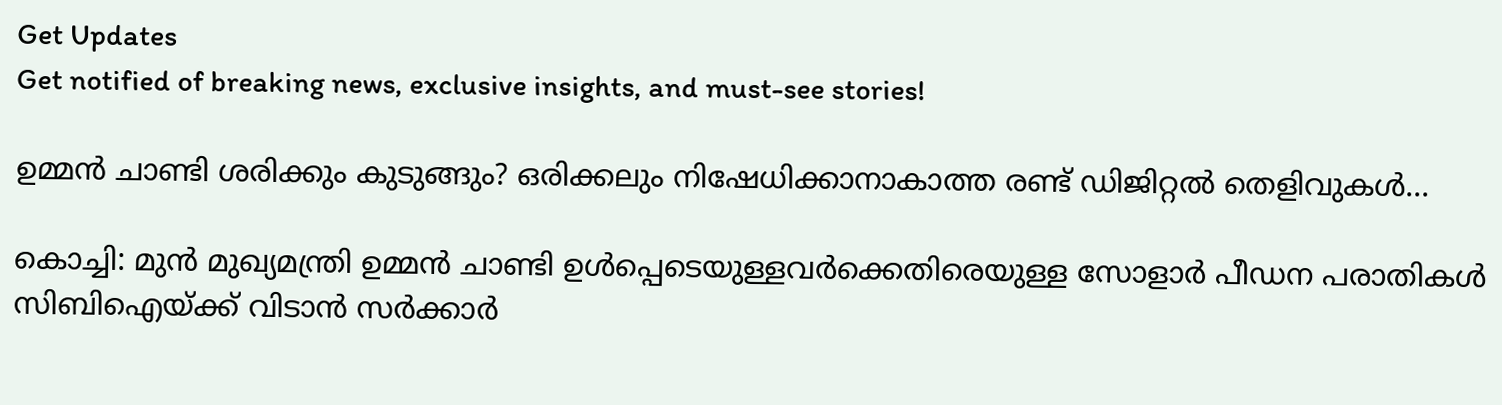Get Updates
Get notified of breaking news, exclusive insights, and must-see stories!

ഉമ്മന്‍ ചാണ്ടി ശരിക്കും കുടുങ്ങും? ഒരിക്കലും നിഷേധിക്കാനാകാത്ത രണ്ട് ഡിജിറ്റല്‍ തെളിവുകള്‍...

കൊച്ചി: മുന്‍ മുഖ്യമന്ത്രി ഉമ്മന്‍ ചാണ്ടി ഉള്‍പ്പെടെയുള്ളവര്‍ക്കെതിരെയുള്ള സോളാര്‍ പീഡന പരാതികള്‍ സിബിഐയ്ക്ക് വിടാന്‍ സര്‍ക്കാര്‍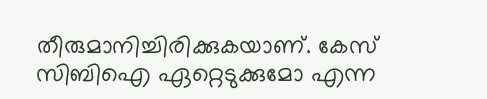തീരുമാനിച്ചിരിക്കുകയാണ്. കേസ് സിബിഐ ഏറ്റെടുക്കുമോ എന്ന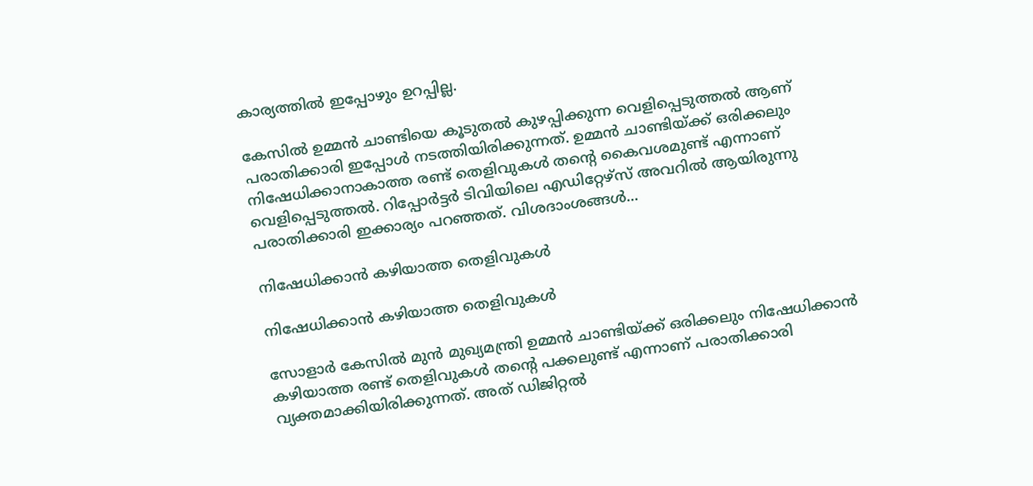കാര്യത്തില്‍ ഇപ്പോഴും ഉറപ്പില്ല.

കേസില്‍ ഉമ്മന്‍ ചാണ്ടിയെ കൂടുതല്‍ കുഴപ്പിക്കുന്ന വെളിപ്പെടുത്തല്‍ ആണ് പരാതിക്കാരി ഇപ്പോള്‍ നടത്തിയിരിക്കുന്നത്. ഉമ്മന്‍ ചാണ്ടിയ്ക്ക് ഒരിക്കലും നിഷേധിക്കാനാകാത്ത രണ്ട് തെളിവുകള്‍ തന്റെ കൈവശമുണ്ട് എന്നാണ് വെളിപ്പെടുത്തല്‍. റിപ്പോര്‍ട്ടര്‍ ടിവിയിലെ എഡിറ്റേഴ്‌സ് അവറില്‍ ആയിരുന്നു പരാതിക്കാരി ഇക്കാര്യം പറഞ്ഞത്. വിശദാംശങ്ങള്‍...

നിഷേധിക്കാന്‍ കഴിയാത്ത തെളിവുകള്‍

നിഷേധിക്കാന്‍ കഴിയാത്ത തെളിവുകള്‍

സോളാര്‍ കേസില്‍ മുന്‍ മുഖ്യമന്ത്രി ഉമ്മന്‍ ചാണ്ടിയ്ക്ക് ഒരിക്കലും നിഷേധിക്കാന്‍ കഴിയാത്ത രണ്ട് തെളിവുകള്‍ തന്റെ പക്കലുണ്ട് എന്നാണ് പരാതിക്കാരി വ്യക്തമാക്കിയിരിക്കുന്നത്. അത് ഡിജിറ്റല്‍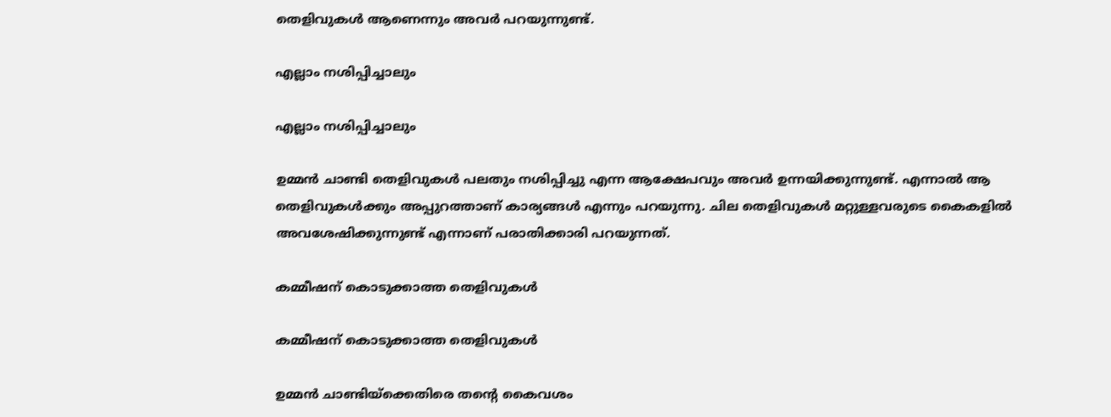തെളിവുകള്‍ ആണെന്നും അവര്‍ പറയുന്നുണ്ട്.

എല്ലാം നശിപ്പിച്ചാലും

എല്ലാം നശിപ്പിച്ചാലും

ഉമ്മന്‍ ചാണ്ടി തെളിവുകള്‍ പലതും നശിപ്പിച്ചു എന്ന ആക്ഷേപവും അവര്‍ ഉന്നയിക്കുന്നുണ്ട്. എന്നാല്‍ ആ തെളിവുകള്‍ക്കും അപ്പുറത്താണ് കാര്യങ്ങള്‍ എന്നും പറയുന്നു. ചില തെളിവുകള്‍ മറ്റുള്ളവരുടെ കൈകളില്‍ അവശേഷിക്കുന്നുണ്ട് എന്നാണ് പരാതിക്കാരി പറയുന്നത്.

കമ്മീഷന് കൊടുക്കാത്ത തെളിവുകള്‍

കമ്മീഷന് കൊടുക്കാത്ത തെളിവുകള്‍

ഉമ്മന്‍ ചാണ്ടിയ്‌ക്കെതിരെ തന്റെ കൈവശം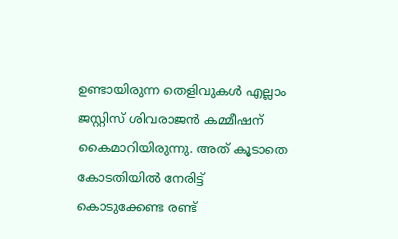ഉണ്ടായിരുന്ന തെളിവുകള്‍ എല്ലാം ജസ്റ്റിസ് ശിവരാജന്‍ കമ്മീഷന് കൈമാറിയിരുന്നു. അത് കൂടാതെ കോടതിയില്‍ നേരിട്ട് കൊടുക്കേണ്ട രണ്ട്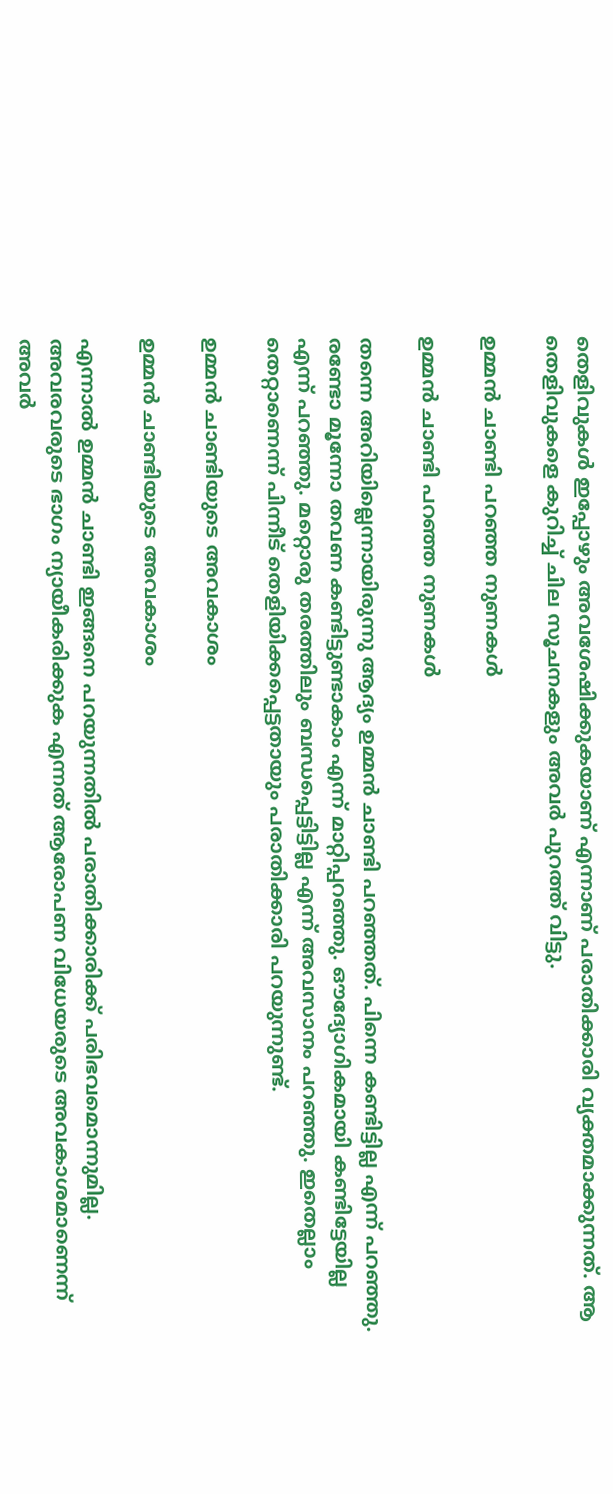തെളിവുകള്‍ ഇപ്പോഴും അവശേഷിക്കുകയാണ് എന്നാണ് പരാതിക്കാരി വ്യക്തമാക്കുന്നത്. ആ തെളിവുകളെ കുറിച്ച് ചില സൂചനകളും അവര്‍ പുറത്ത് വിട്ടു.

ഉമ്മന്‍ ചാണ്ടി പറഞ്ഞ നുണകള്‍

ഉമ്മന്‍ ചാണ്ടി പറഞ്ഞ നുണകള്‍

തന്നെ അറിയില്ലെന്നായിരുന്നു ആദ്യം ഉമ്മന്‍ ചാണ്ടി പറഞ്ഞത്. പിന്നെ കണ്ടിട്ടില്ല എന്ന് പറഞ്ഞു. രണ്ടോ മൂന്നോ തവണ കണ്ടിട്ടുണ്ടാകാം എന്ന് മാറ്റിപ്പറഞ്ഞു. ഔദ്യോഗികമായി കണ്ടിട്ടേയില്ല എന്ന് പറഞ്ഞു. മറ്റൊരു തരത്തിലും ബന്ധപ്പെട്ടിട്ടില്ല എന്ന് അവസാനം പറഞ്ഞു. ഇതെല്ലാം തെറ്റാണെന്ന് പിന്നീട് തെളിയിക്കപ്പെട്ടതായും പരാതിക്കാരി പറയുന്നുണ്ട്.

ഉമ്മന്‍ ചാണ്ടിയുടെ അവകാശം

ഉമ്മന്‍ ചാണ്ടിയുടെ അവകാശം

എന്നാല്‍ ഉമ്മന്‍ ചാണ്ടി ഇങ്ങനെ പറയുന്നതില്‍ പരാതിക്കാരിക്ക് പരിഭവമൊന്നുമില്ല. അവരവരുടെ ഭാഗം ന്യായീകരിക്കുക എന്നത് ആരോപണ വിധേയരുടെ അവകാശമാണെന്ന് അവര്‍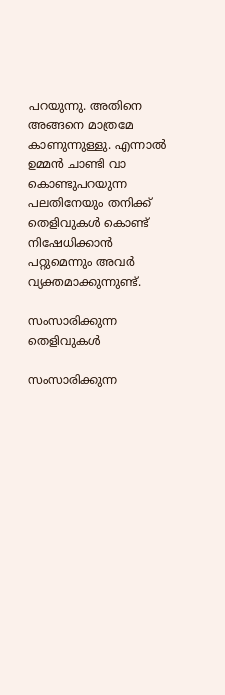പറയുന്നു. അതിനെ അങ്ങനെ മാത്രമേ കാണുന്നുള്ളു. എന്നാല്‍ ഉമ്മന്‍ ചാണ്ടി വാ കൊണ്ടുപറയുന്ന പലതിനേയും തനിക്ക് തെളിവുകള്‍ കൊണ്ട് നിഷേധിക്കാന്‍ പറ്റുമെന്നും അവര്‍ വ്യക്തമാക്കുന്നുണ്ട്.

സംസാരിക്കുന്ന തെളിവുകള്‍

സംസാരിക്കുന്ന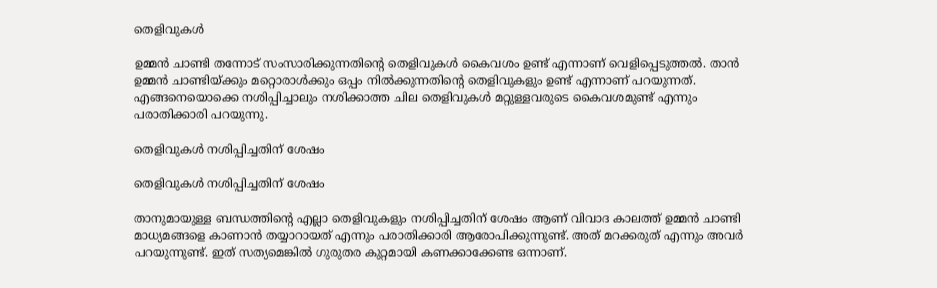തെളിവുകള്‍

ഉമ്മന്‍ ചാണ്ടി തന്നോട് സംസാരിക്കുന്നതിന്റെ തെളിവുകള്‍ കൈവശം ഉണ്ട് എന്നാണ് വെളിപ്പെടുത്തല്‍. താന്‍ ഉമ്മന്‍ ചാണ്ടിയ്ക്കും മറ്റൊരാള്‍ക്കും ഒപ്പം നില്‍ക്കുന്നതിന്റെ തെളിവുകളും ഉണ്ട് എന്നാണ് പറയുന്നത്. എങ്ങനെയൊക്കെ നശിപ്പിച്ചാലും നശിക്കാത്ത ചില തെളിവുകള്‍ മറ്റുള്ളവരുടെ കൈവശമുണ്ട് എന്നും പരാതിക്കാരി പറയുന്നു.

തെളിവുകള്‍ നശിപ്പിച്ചതിന് ശേഷം

തെളിവുകള്‍ നശിപ്പിച്ചതിന് ശേഷം

താനുമായുള്ള ബന്ധത്തിന്റെ എല്ലാ തെളിവുകളും നശിപ്പിച്ചതിന് ശേഷം ആണ് വിവാദ കാലത്ത് ഉമ്മന്‍ ചാണ്ടി മാധ്യമങ്ങളെ കാണാന്‍ തയ്യാറായത് എന്നും പരാതിക്കാരി ആരോപിക്കുന്നുണ്ട്. അത് മറക്കരുത് എന്നും അവര്‍ പറയുന്നുണ്ട്. ഇത് സത്യമെങ്കില്‍ ഗുരുതര കുറ്റമായി കണക്കാക്കേണ്ട ഒന്നാണ്.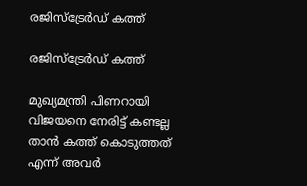രജിസ്‌ട്രേര്‍ഡ് കത്ത്

രജിസ്‌ട്രേര്‍ഡ് കത്ത്

മുഖ്യമന്ത്രി പിണറായി വിജയനെ നേരിട്ട് കണ്ടല്ല താന്‍ കത്ത് കൊടുത്തത് എന്ന് അവര്‍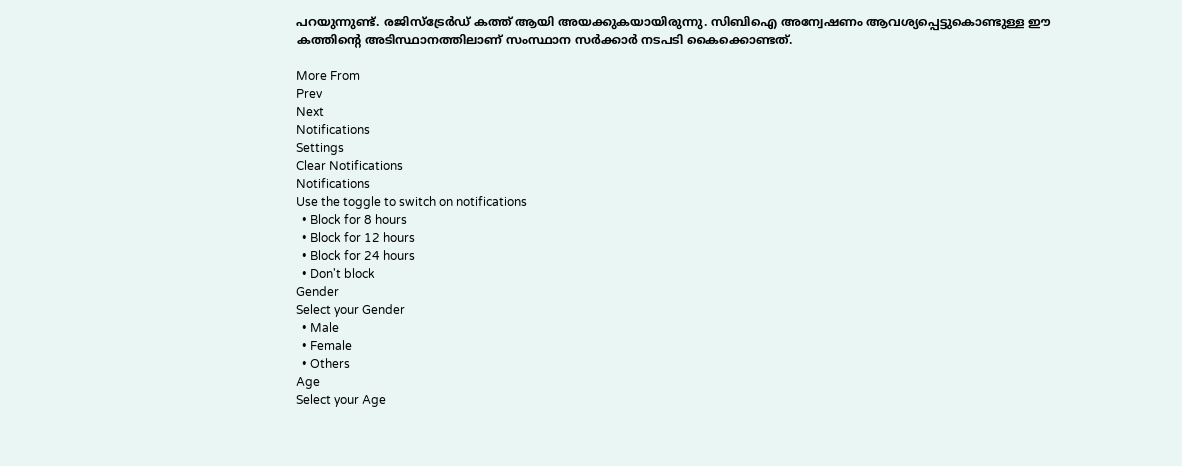പറയുന്നുണ്ട്. രജിസ്‌ട്രേര്‍ഡ് കത്ത് ആയി അയക്കുകയായിരുന്നു. സിബിഐ അന്വേഷണം ആവശ്യപ്പെട്ടുകൊണ്ടുള്ള ഈ കത്തിന്റെ അടിസ്ഥാനത്തിലാണ് സംസ്ഥാന സര്‍ക്കാര്‍ നടപടി കൈക്കൊണ്ടത്.

More From
Prev
Next
Notifications
Settings
Clear Notifications
Notifications
Use the toggle to switch on notifications
  • Block for 8 hours
  • Block for 12 hours
  • Block for 24 hours
  • Don't block
Gender
Select your Gender
  • Male
  • Female
  • Others
Age
Select your Age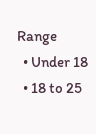Range
  • Under 18
  • 18 to 25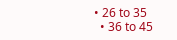• 26 to 35
  • 36 to 45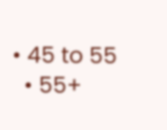• 45 to 55
  • 55+